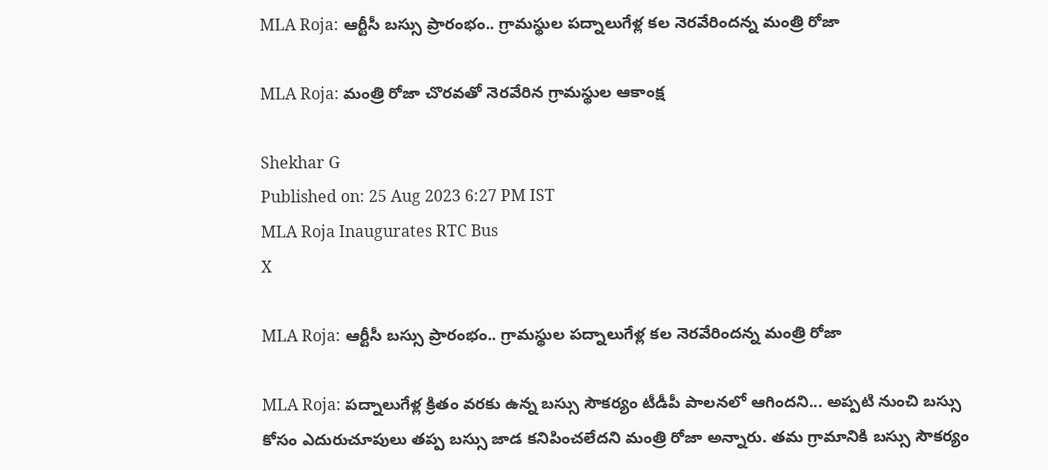MLA Roja: ఆర్టీసీ బస్సు ప్రారంభం.. గ్రామస్థుల పద్నాలుగేళ్ల కల నెరవేరిందన్న మంత్రి రోజా

MLA Roja: మంత్రి రోజా చొరవతో నెరవేరిన గ్రామస్థుల ఆకాంక్ష

Shekhar G
Published on: 25 Aug 2023 6:27 PM IST
MLA Roja Inaugurates RTC Bus
X

MLA Roja: ఆర్టీసీ బస్సు ప్రారంభం.. గ్రామస్థుల పద్నాలుగేళ్ల కల నెరవేరిందన్న మంత్రి రోజా

MLA Roja: పద్నాలుగేళ్ల క్రితం వరకు ఉన్న బస్సు సౌకర్యం టీడీపీ పాలనలో ఆగిందని... అప్పటి నుంచి బస్సు కోసం ఎదురుచూపులు తప్ప బస్సు జాడ కనిపించలేదని మంత్రి రోజా అన్నారు. తమ గ్రామానికి బస్సు సౌకర్యం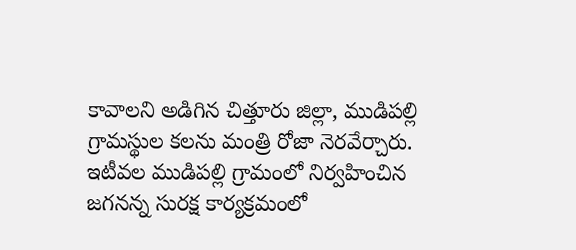కావాలని అడిగిన చిత్తూరు జిల్లా, ముడిపల్లి గ్రామస్థుల కలను మంత్రి రోజా నెరవేర్చారు. ఇటీవల ముడిపల్లి గ్రామంలో నిర్వహించిన జగనన్న సురక్ష కార్యక్రమంలో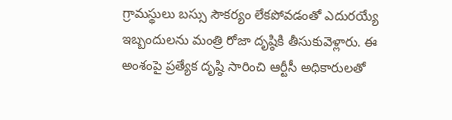గ్రామస్థులు బస్సు సౌకర్యం లేకపోవడంతో ఎదురయ్యే ఇబ్బందులను మంత్రి రోజా దృష్ఠికి తీసుకువెళ్లారు. ఈ అంశంపై ప్రత్యేక దృష్ఠి సారించి ఆర్టీసీ అధికారులతో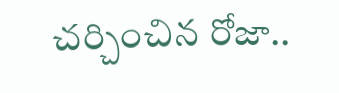చర్చించిన రోజా..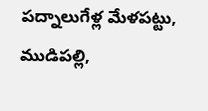పద్నాలుగేళ్ల మేళపట్టు, ముడిపల్లి,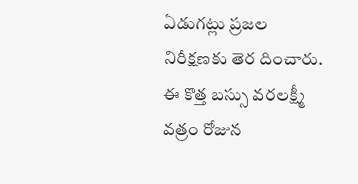ఏడుగట్లు ప్రజల నిరీక్షణకు తెర దించారు. ఈ కొత్త బస్సు వరలక్ష్మీ వత్రం రోజున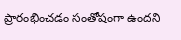ప్రారంభించడం సంతోషంగా ఉందని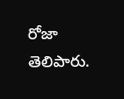రోజా తెలిపారు.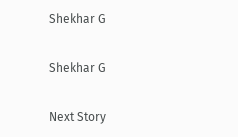Shekhar G

Shekhar G

Next Story